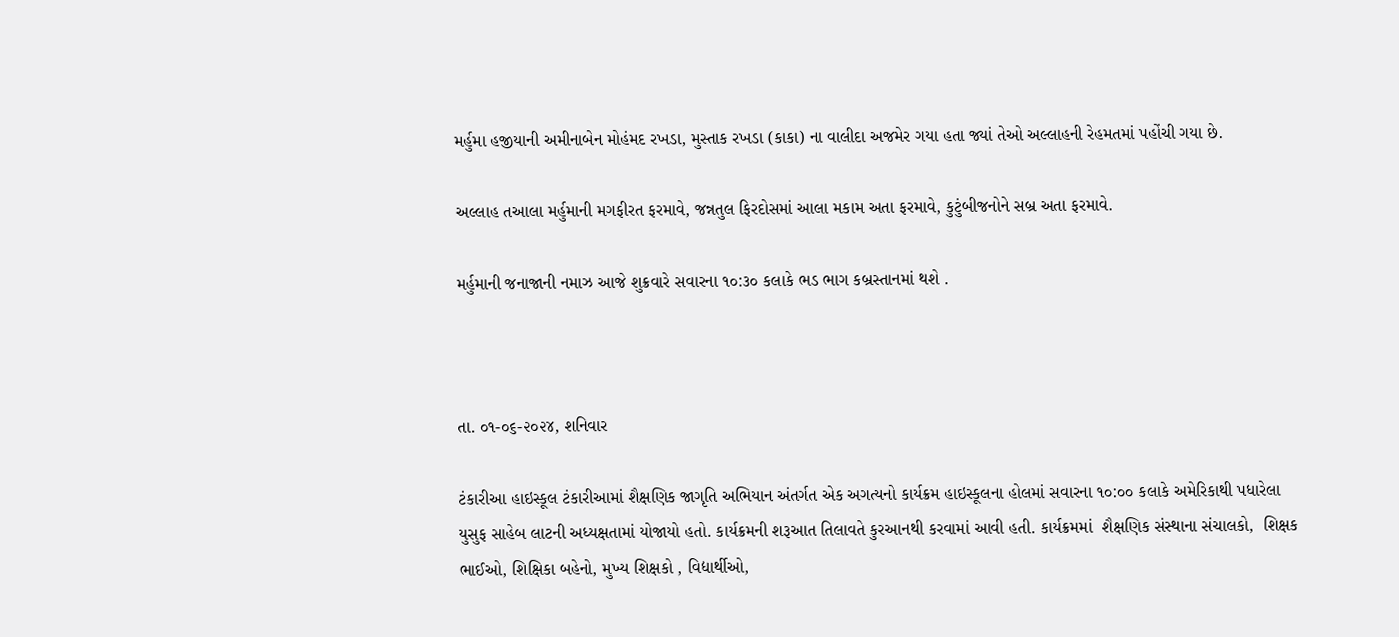મર્હુમા હજીયાની અમીનાબેન મોહંમદ રખડા, મુસ્તાક રખડા (કાકા) ના વાલીદા અજમેર ગયા હતા જ્યાં તેઓ અલ્લાહની રેહમતમાં પહોંચી ગયા છે.

અલ્લાહ તઆલા મર્હુમાની મગફીરત ફરમાવે, જન્નતુલ ફિરદોસમાં આલા મકામ અતા ફરમાવે, કુટુંબીજનોને સબ્ર અતા ફરમાવે.

મર્હુમાની જનાજાની નમાઝ આજે શુક્રવારે સવારના ૧૦:૩૦ કલાકે ભડ ભાગ કબ્રસ્તાનમાં થશે .



તા. ૦૧-૦૬-૨૦૨૪, શનિવાર

ટંકારીઆ હાઇસ્કૂલ ટંકારીઆમાં શૈક્ષણિક જાગૃતિ અભિયાન અંતર્ગત એક અગત્યનો કાર્યક્રમ હાઇસ્કૂલના હોલમાં સવારના ૧૦:૦૦ કલાકે અમેરિકાથી પધારેલા યુસુફ સાહેબ લાટની અધ્યક્ષતામાં યોજાયો હતો. કાર્યક્રમની શરૂઆત તિલાવતે કુરઆનથી કરવામાં આવી હતી. કાર્યક્રમમાં  શૈક્ષણિક સંસ્થાના સંચાલકો,  શિક્ષક ભાઈઓ, શિક્ષિકા બહેનો, મુખ્ય શિક્ષકો , વિદ્યાર્થીઓ,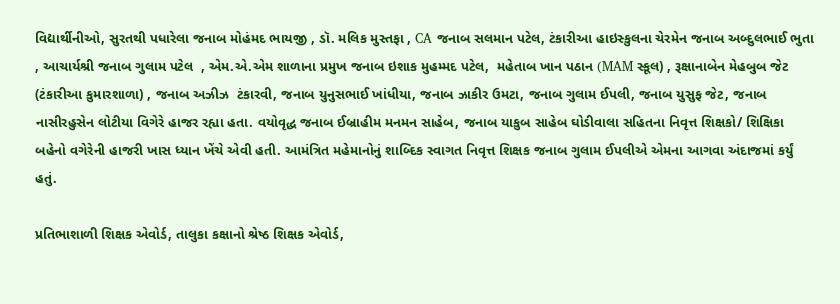વિદ્યાર્થીનીઓ, સુરતથી પધારેલા જનાબ મોહંમદ ભાયજી , ડૉ. મલિક મુસ્તફા , CA જનાબ સલમાન પટેલ, ટંકારીઆ હાઇસ્કુલના ચેરમેન જનાબ અબ્દુલભાઈ ભુતા , આચાર્યશ્રી જનાબ ગુલામ પટેલ  , એમ.એ.એમ શાળાના પ્રમુખ જનાબ ઇશાક મુહમ્મદ પટેલ,  મહેતાબ ખાન પઠાન (MAM સ્કૂલ) , રૂક્ષાનાબેન મેહબુબ જેટ (ટંકારીઆ કુમારશાળા) , જનાબ અઝીઝ  ટંકારવી, જનાબ યુનુસભાઈ ખાંધીયા, જનાબ ઝાકીર ઉમટા, જનાબ ગુલામ ઈપલી, જનાબ યુસુફ જેટ, જનાબ નાસીરહુસેન લોટીયા વિગેરે હાજર રહ્યા હતા. વયોવૃદ્ધ જનાબ ઈબ્રાહીમ મનમન સાહેબ, જનાબ યાકુબ સાહેબ ઘોડીવાલા સહિતના નિવૃત્ત શિક્ષકો/ શિક્ષિકા બહેનો વગેરેની હાજરી ખાસ ધ્યાન ખેંચે એવી હતી. આમંત્રિત મહેમાનોનું શાબ્દિક સ્વાગત નિવૃત્ત શિક્ષક જનાબ ગુલામ ઈપલીએ એમના આગવા અંદાજમાં કર્યું હતું.

પ્રતિભાશાળી શિક્ષક એવોર્ડ, તાલુકા કક્ષાનો શ્રેષ્ઠ શિક્ષક એવોર્ડ,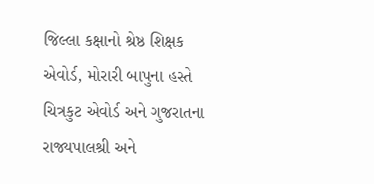જિલ્લા કક્ષાનો શ્રેષ્ઠ શિક્ષક એવોર્ડ, મોરારી બાપુના હસ્તે ચિત્રકુટ એવોર્ડ અને ગુજરાતના રાજ્યપાલશ્રી અને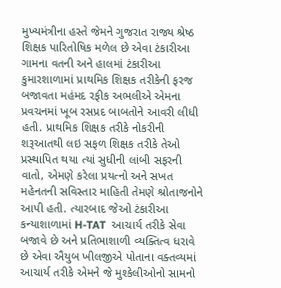મુખ્યમંત્રીના હસ્તે જેમને ગુજરાત રાજ્ય શ્રેષ્ઠ શિક્ષક પારિતોષિક મળેલ છે એવા ટંકારીઆ ગામના વતની અને હાલમાં ટંકારીઆ કુમારશાળામાં પ્રાથમિક શિક્ષક તરીકેની ફરજ બજાવતા મહંમદ રફીક અભલીએ એમના પ્રવચનમાં ખૂબ રસપ્રદ બાબતોને આવરી લીધી હતી. પ્રાથમિક શિક્ષક તરીકે નોકરીની શરૂઆતથી લઇ સફળ શિક્ષક તરીકે તેઓ પ્રસ્થાપિત થયા ત્યાં સુધીની લાંબી સફરની વાતો, એમણે કરેલા પ્રયત્નો અને સખત મહેનતની સવિસ્તાર માહિતી તેમણે શ્રોતાજનોને આપી હતી. ત્યારબાદ જેઓ ટંકારીઆ કન્યાશાળામાં H-TAT  આચાર્ય તરીકે સેવા બજાવે છે અને પ્રતિભાશાળી વ્યક્તિત્વ ધરાવે છે એવા ઐયુબ ખીલજીએ પોતાના વક્તવ્યમાં આચાર્ય તરીકે એમને જે મુશ્કેલીઓનો સામનો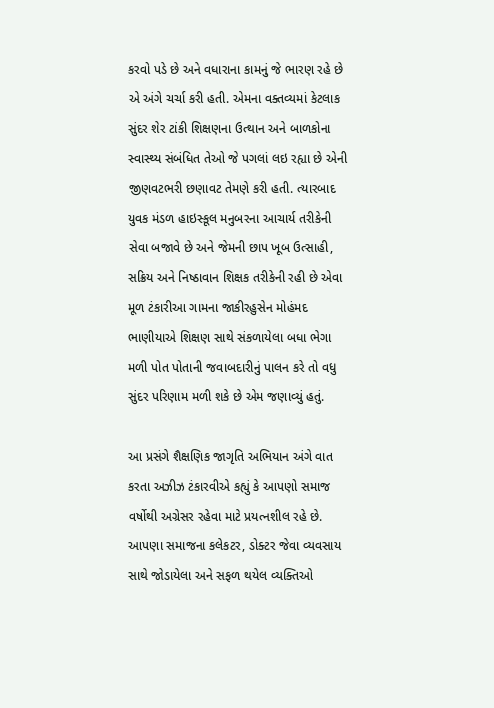કરવો પડે છે અને વધારાના કામનું જે ભારણ રહે છે એ અંગે ચર્ચા કરી હતી. એમના વક્તવ્યમાં કેટલાક સુંદર શેર ટાંકી શિક્ષણના ઉત્થાન અને બાળકોના સ્વાસ્થ્ય સંબંધિત તેઓ જે પગલાં લઇ રહ્યા છે એની જીણવટભરી છણાવટ તેમણે કરી હતી. ત્યારબાદ યુવક મંડળ હાઇસ્કૂલ મનુબરના આચાર્ય તરીકેની સેવા બજાવે છે અને જેમની છાપ ખૂબ ઉત્સાહી, સક્રિય અને નિષ્ઠાવાન શિક્ષક તરીકેની રહી છે એવા મૂળ ટંકારીઆ ગામના જાકીરહુસેન મોહંમદ ભાણીયાએ શિક્ષણ સાથે સંકળાયેલા બધા ભેગા મળી પોત પોતાની જવાબદારીનું પાલન કરે તો વધુ સુંદર પરિણામ મળી શકે છે એમ જણાવ્યું હતું.

આ પ્રસંગે શૈક્ષણિક જાગૃતિ અભિયાન અંગે વાત કરતા અઝીઝ ટંકારવીએ કહ્યું કે આપણો સમાજ વર્ષોથી અગ્રેસર રહેવા માટે પ્રયત્નશીલ રહે છે. આપણા સમાજના કલેકટર, ડોક્ટર જેવા વ્યવસાય સાથે જોડાયેલા અને સફળ થયેલ વ્યક્તિઓ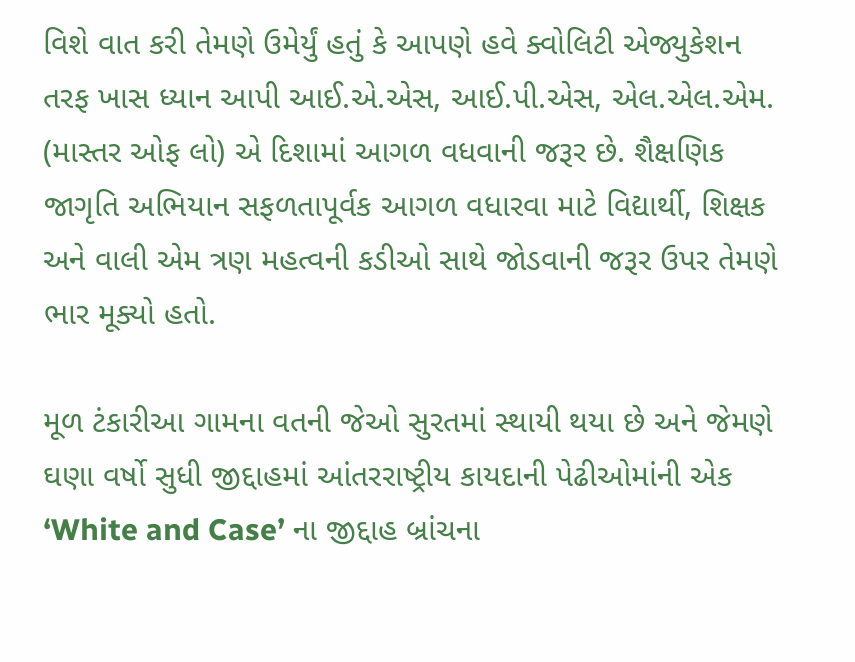વિશે વાત કરી તેમણે ઉમેર્યું હતું કે આપણે હવે ક્વોલિટી એજ્યુકેશન તરફ ખાસ ધ્યાન આપી આઈ.એ.એસ, આઈ.પી.એસ, એલ.એલ.એમ. (માસ્તર ઓફ લો) એ દિશામાં આગળ વધવાની જરૂર છે. શૈક્ષણિક જાગૃતિ અભિયાન સફળતાપૂર્વક આગળ વધારવા માટે વિદ્યાર્થી, શિક્ષક અને વાલી એમ ત્રણ મહત્વની કડીઓ સાથે જોડવાની જરૂર ઉપર તેમણે ભાર મૂક્યો હતો.

મૂળ ટંકારીઆ ગામના વતની જેઓ સુરતમાં સ્થાયી થયા છે અને જેમણે ઘણા વર્ષો સુધી જીદ્દાહમાં આંતરરાષ્ટ્રીય કાયદાની પેઢીઓમાંની એક ‘White and Case’ ના જીદ્દાહ બ્રાંચના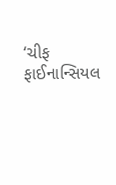‘ચીફ ફાઈનાન્સિયલ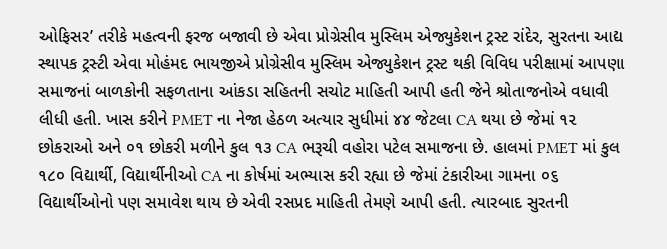ઓફિસર’ તરીકે મહત્વની ફરજ બજાવી છે એવા પ્રોગ્રેસીવ મુસ્લિમ એજ્યુકેશન ટ્રસ્ટ રાંદેર, સુરતના આદ્ય સ્થાપક ટ્રસ્ટી એવા મોહંમદ ભાયજીએ પ્રોગ્રેસીવ મુસ્લિમ એજ્યુકેશન ટ્રસ્ટ થકી વિવિધ પરીક્ષામાં આપણા સમાજનાં બાળકોની સફળતાના આંકડા સહિતની સચોટ માહિતી આપી હતી જેને શ્રોતાજનોએ વધાવી લીધી હતી. ખાસ કરીને PMET ના નેજા હેઠળ અત્યાર સુધીમાં ૪૪ જેટલા CA થયા છે જેમાં ૧૨ છોકરાઓ અને ૦૧ છોકરી મળીને કુલ ૧૩ CA ભરૂચી વહોરા પટેલ સમાજના છે. હાલમાં PMET માં કુલ ૧૮૦ વિદ્યાર્થી, વિદ્યાર્થીનીઓ CA ના કોર્ષમાં અભ્યાસ કરી રહ્યા છે જેમાં ટંકારીઆ ગામના ૦૬ વિદ્યાર્થીઓનો પણ સમાવેશ થાય છે એવી રસપ્રદ માહિતી તેમણે આપી હતી. ત્યારબાદ સુરતની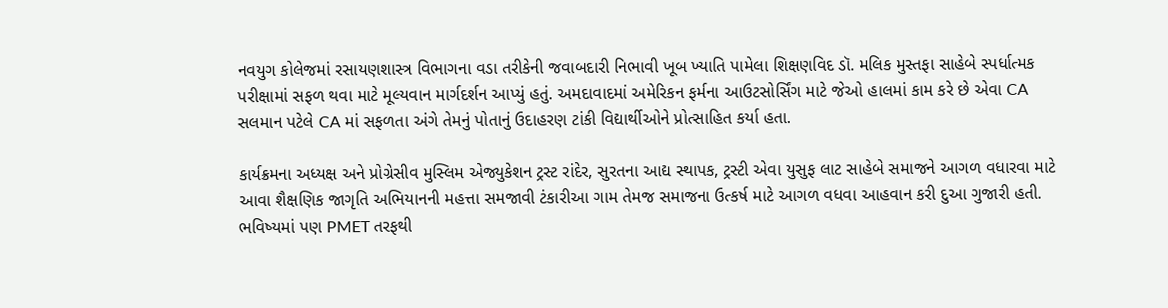નવયુગ કોલેજમાં રસાયણશાસ્ત્ર વિભાગના વડા તરીકેની જવાબદારી નિભાવી ખૂબ ખ્યાતિ પામેલા શિક્ષણવિદ ડૉ. મલિક મુસ્તફા સાહેબે સ્પર્ધાત્મક પરીક્ષામાં સફળ થવા માટે મૂલ્યવાન માર્ગદર્શન આપ્યું હતું. અમદાવાદમાં અમેરિકન ફર્મના આઉટસોર્સિંગ માટે જેઓ હાલમાં કામ કરે છે એવા CA સલમાન પટેલે CA માં સફળતા અંગે તેમનું પોતાનું ઉદાહરણ ટાંકી વિદ્યાર્થીઓને પ્રોત્સાહિત કર્યા હતા.

કાર્યક્રમના અધ્યક્ષ અને પ્રોગ્રેસીવ મુસ્લિમ એજ્યુકેશન ટ્રસ્ટ રાંદેર, સુરતના આદ્ય સ્થાપક, ટ્રસ્ટી એવા યુસુફ લાટ સાહેબે સમાજને આગળ વધારવા માટે આવા શૈક્ષણિક જાગૃતિ અભિયાનની મહત્તા સમજાવી ટંકારીઆ ગામ તેમજ સમાજના ઉત્કર્ષ માટે આગળ વધવા આહવાન કરી દુઆ ગુજારી હતી. ભવિષ્યમાં પણ PMET તરફથી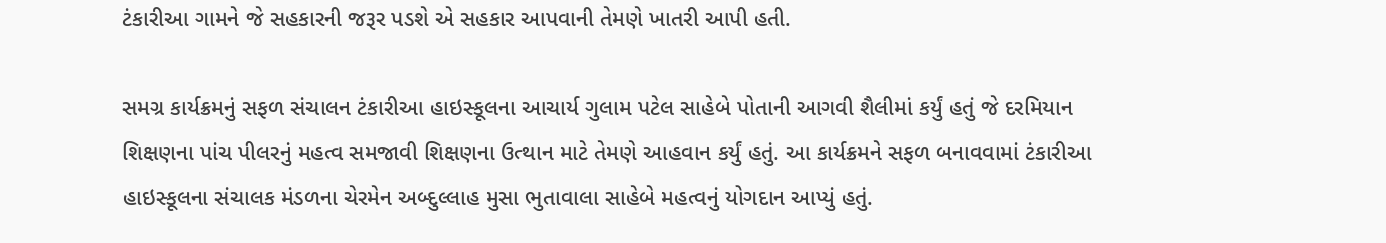ટંકારીઆ ગામને જે સહકારની જરૂર પડશે એ સહકાર આપવાની તેમણે ખાતરી આપી હતી.

સમગ્ર કાર્યક્રમનું સફળ સંચાલન ટંકારીઆ હાઇસ્કૂલના આચાર્ય ગુલામ પટેલ સાહેબે પોતાની આગવી શૈલીમાં કર્યું હતું જે દરમિયાન શિક્ષણના પાંચ પીલરનું મહત્વ સમજાવી શિક્ષણના ઉત્થાન માટે તેમણે આહવાન કર્યું હતું. આ કાર્યક્રમને સફળ બનાવવામાં ટંકારીઆ હાઇસ્કૂલના સંચાલક મંડળના ચેરમેન અબ્દુલ્લાહ મુસા ભુતાવાલા સાહેબે મહત્વનું યોગદાન આપ્યું હતું.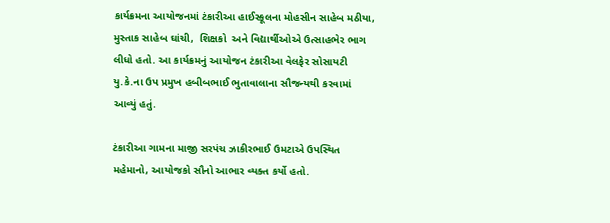કાર્યક્રમના આયોજનમાં ટંકારીઆ હાઈસ્કૂલના મોહસીન સાહેબ મઠીયા, મુસ્તાક સાહેબ ઘાંચી,  શિક્ષકો  અને વિદ્યાર્થીઓએ ઉત્સાહભેર ભાગ લીધો હતો. આ કાર્યક્રમનું આયોજન ટંકારીઆ વેલફેર સોસાયટી યુ.કે.ના ઉપ પ્રમુખ હબીબભાઈ ભુતાવાલાના સૌજન્યથી કરવામાં આવ્યું હતું.

ટંકારીઆ ગામના માજી સરપંચ ઝાકીરભાઈ ઉમટાએ ઉપસ્થિત મહેમાનો, આયોજકો સૌનો આભાર વ્યક્ત કર્યો હતો.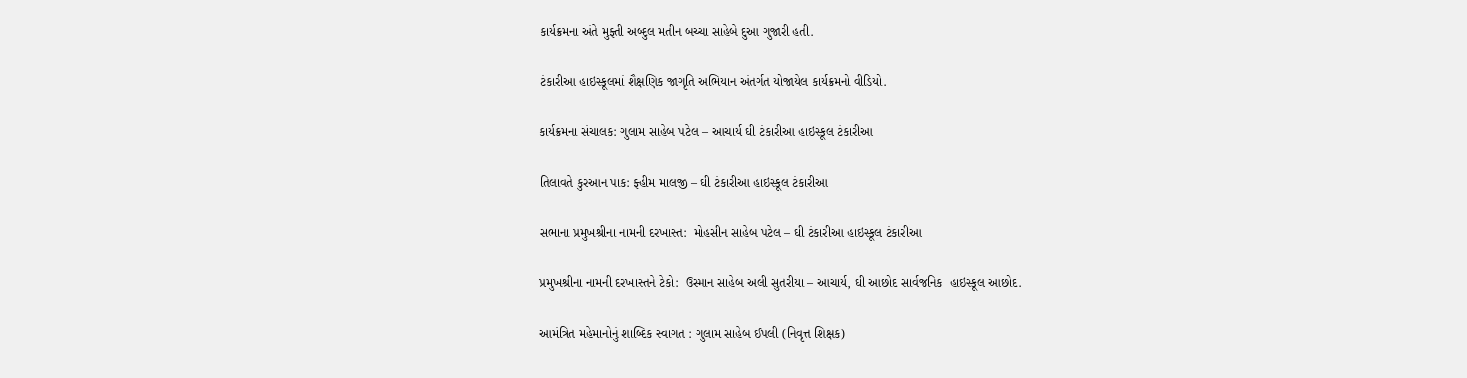કાર્યક્રમના અંતે મુફ્તી અબ્દુલ મતીન બચ્ચા સાહેબે દુઆ ગુજારી હતી.

ટંકારીઆ હાઇસ્કૂલમાં શૈક્ષણિક જાગૃતિ અભિયાન અંતર્ગત યોજાયેલ કાર્યક્રમનો વીડિયો.

કાર્યક્રમના સંચાલક: ગુલામ સાહેબ પટેલ – આચાર્ય ઘી ટંકારીઆ હાઇસ્કૂલ ટંકારીઆ

તિલાવતે કુરઆન પાક: ફ્હીમ માલજી – ઘી ટંકારીઆ હાઇસ્કૂલ ટંકારીઆ

સભાના પ્રમુખશ્રીના નામની દરખાસ્ત:  મોહસીન સાહેબ પટેલ – ઘી ટંકારીઆ હાઇસ્કૂલ ટંકારીઆ

પ્રમુખશ્રીના નામની દરખાસ્તને ટેકો:  ઉસ્માન સાહેબ અલી સુતરીયા – આચાર્ય, ઘી આછોદ સાર્વજનિક  હાઇસ્કૂલ આછોદ.

આમંત્રિત મહેમાનોનું શાબ્દિક સ્વાગત : ગુલામ સાહેબ ઈપલી (નિવૃત્ત શિક્ષક)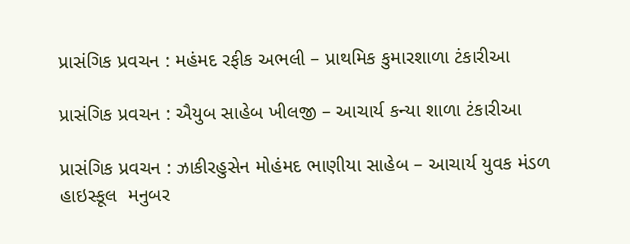પ્રાસંગિક પ્રવચન : મહંમદ રફીક અભલી – પ્રાથમિક કુમારશાળા ટંકારીઆ

પ્રાસંગિક પ્રવચન : ઐયુબ સાહેબ ખીલજી – આચાર્ય કન્યા શાળા ટંકારીઆ

પ્રાસંગિક પ્રવચન : ઝાકીરહુસેન મોહંમદ ભાણીયા સાહેબ – આચાર્ય યુવક મંડળ હાઇસ્કૂલ  મનુબર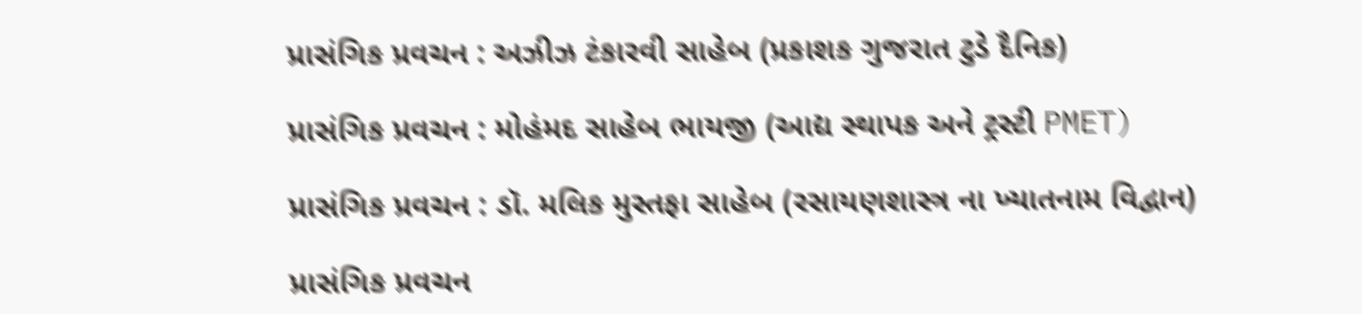પ્રાસંગિક પ્રવચન : અઝીઝ ટંકારવી સાહેબ (પ્રકાશક ગુજરાત ટુડે દૈનિક)

પ્રાસંગિક પ્રવચન : મોહંમદ સાહેબ ભાયજી (આદ્ય સ્થાપક અને ટ્રસ્ટી PMET)

પ્રાસંગિક પ્રવચન : ડૉ. મલિક મુસ્તફા સાહેબ (રસાયણશાસ્ત્ર ના ખ્યાતનામ વિદ્વાન)

પ્રાસંગિક પ્રવચન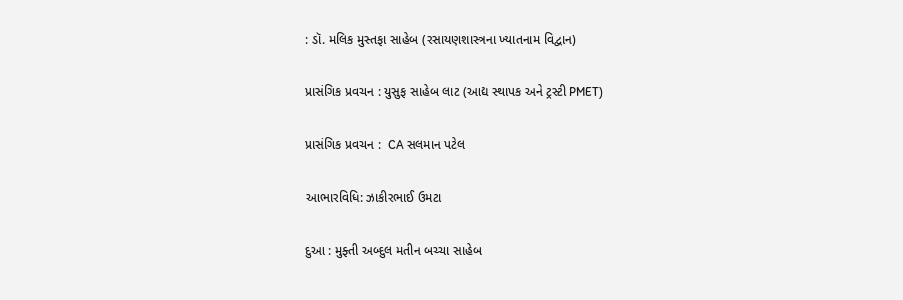: ડૉ. મલિક મુસ્તફા સાહેબ (રસાયણશાસ્ત્રના ખ્યાતનામ વિદ્વાન)

પ્રાસંગિક પ્રવચન : યુસુફ સાહેબ લાટ (આદ્ય સ્થાપક અને ટ્રસ્ટી PMET)

પ્રાસંગિક પ્રવચન :  CA સલમાન પટેલ

આભારવિધિ: ઝાકીરભાઈ ઉમટા

દુઆ : મુફ્તી અબ્દુલ મતીન બચ્ચા સાહેબ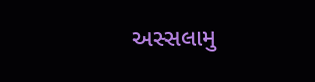અસ્સલામુ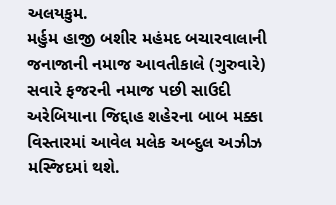અલયકુમ.
મર્હુમ હાજી બશીર મહંમદ બચારવાલાની જનાજાની નમાજ આવતીકાલે (ગુરુવારે) સવારે ફજરની નમાજ પછી સાઉદી અરેબિયાના જિદ્દાહ શહેરના બાબ મક્કા વિસ્તારમાં આવેલ મલેક અબ્દુલ અઝીઝ મસ્જિદમાં થશે.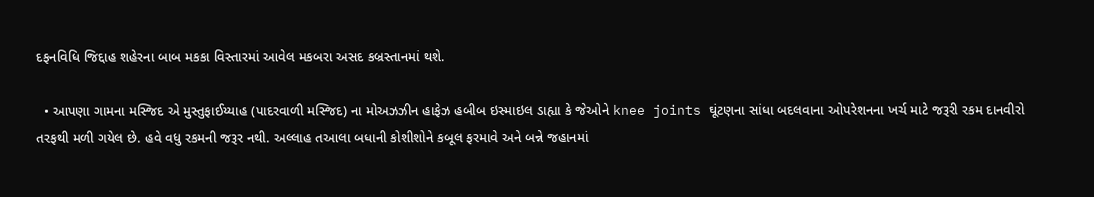દફનવિધિ જિદ્દાહ શહેરના બાબ મકકા વિસ્તારમાં આવેલ મકબરા અસદ કબ્રસ્તાનમાં થશે.

  • આપણા ગામના મસ્જિદ એ મુસ્તુફાઈય્યાહ (પાદરવાળી મસ્જિદ) ના મોઅઝઝીન હાફેઝ હબીબ ઇસ્માઇલ ડાહ્યા કે જેઓને knee joints ઘૂંટણના સાંધા બદલવાના ઓપરેશનના ખર્ચ માટે જરૂરી રકમ દાનવીરો તરફથી મળી ગયેલ છે. હવે વધુ રકમની જરૂર નથી. અલ્લાહ તઆલા બધાની કોશીશોને કબૂલ ફરમાવે અને બન્ને જહાનમાં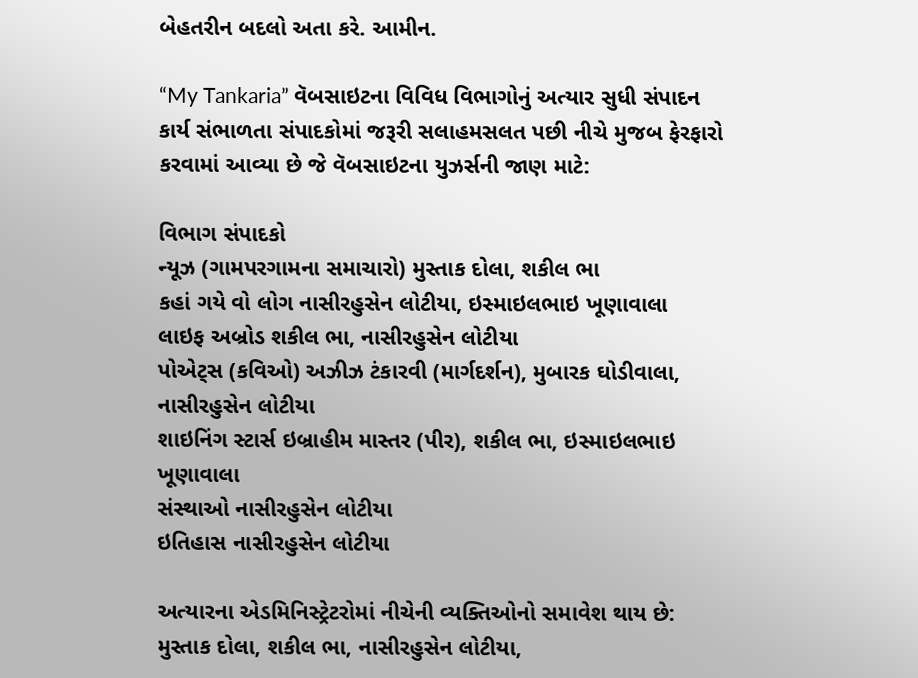બેહતરીન બદલો અતા કરે. આમીન.

“My Tankaria” વૅબસાઇટના વિવિધ વિભાગોનું અત્યાર સુધી સંપાદન કાર્ય સંભાળતા સંપાદકોમાં જરૂરી સલાહમસલત પછી નીચે મુજબ ફેરફારો કરવામાં આવ્યા છે જે વૅબસાઇટના યુઝર્સની જાણ માટે:

વિભાગ સંપાદકો
ન્‍યૂઝ (ગામપરગામના સમાચારો) મુસ્તાક દોલા, શકીલ ભા
કહાં ગયે વો લોગ નાસીરહુસેન લોટીયા, ઇસ્માઇલભાઇ ખૂણાવાલા
લાઇફ અબ્રોડ શકીલ ભા, નાસીરહુસેન લોટીયા
પોએટ્સ (કવિઓ) અઝીઝ ટંકારવી (માર્ગદર્શન), મુબારક ઘોડીવાલા, નાસીરહુસેન લોટીયા
શાઇનિંગ સ્ટાર્સ ઇબ્રાહીમ માસ્તર (પીર), શકીલ ભા, ઇસ્માઇલભાઇ ખૂણાવાલા
સંસ્થાઓ નાસીરહુસેન લોટીયા
ઇતિહાસ નાસીરહુસેન લોટીયા

અત્યારના એડમિનિસ્ટ્રેટરોમાં નીચેની વ્યક્તિઓનો સમાવેશ થાય છે:
મુસ્તાક દોલા, શકીલ ભા, નાસીરહુસેન લોટીયા,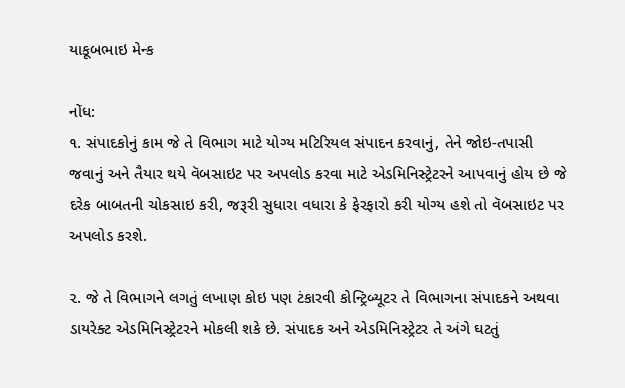યાકૂબભાઇ મેન્‍ક

નોંધ:
૧. સંપાદકોનું કામ જે તે વિભાગ માટે યોગ્‍ય મટિરિયલ સંપાદન કરવાનું, તેને જોઇ-તપાસી જવાનું અને તૈયાર થયે વૅબસાઇટ પર અપલોડ કરવા માટે એડમિનિસ્ટ્રેટરને આપવાનું હોય છે જે દરેક બાબતની ચોકસાઇ કરી, જરૂરી સુધારા વધારા કે ફેરફારો કરી યોગ્‍ય હશે તો વૅબસાઇટ પર અપલોડ કરશે.

૨. જે તે વિભાગને લગતું લખાણ કોઇ પણ ટંકારવી કોન્‍ટ્રિબ્યૂટર તે વિભાગના સંપાદકને અથવા ડાયરેક્ટ એડમિનિસ્ટ્રેટરને મોકલી શકે છે. સંપાદક અને એડમિનિસ્ટ્રેટર તે અંગે ઘટતું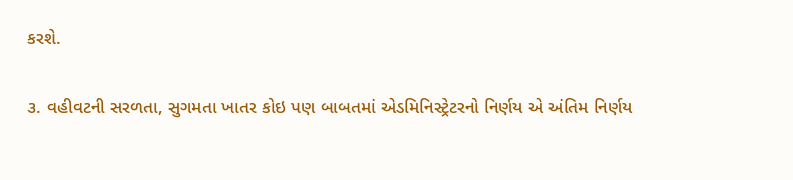કરશે.

૩. વહીવટની સરળતા, સુગમતા ખાતર કોઇ પણ બાબતમાં એડમિનિસ્ટ્રેટરનો નિર્ણય એ અંતિમ નિર્ણય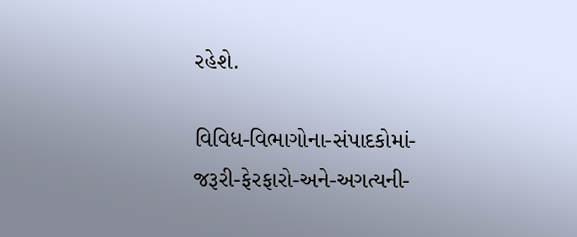રહેશે.

વિવિધ-વિભાગોના-સંપાદકોમાં-જરૂરી-ફેરફારો-અને-અગત્યની-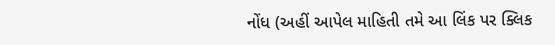નોંધ (અહીં આપેલ માહિતી તમે આ લિંક પર ક્લિક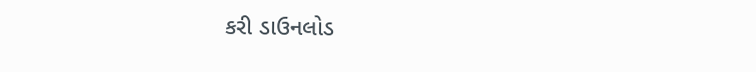કરી ડાઉનલોડ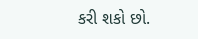કરી શકો છો.